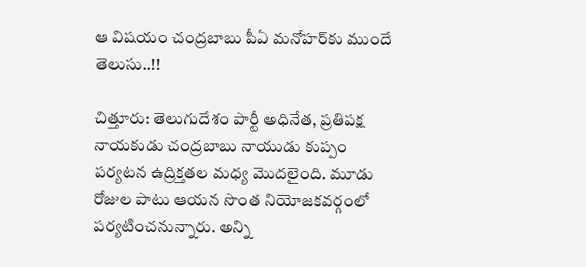ఆ విషయం చంద్రబాబు పీఏ మనోహర్‌కు ముందే తెలుసు..!!

చిత్తూరు: తెలుగుదేశం పార్టీ అధినేత, ప్రతిపక్ష నాయకుడు చంద్రబాబు నాయుడు కుప్పం పర్యటన ఉద్రిక్తతల మధ్య మొదలైంది. మూడు రోజుల పాటు ఆయన సొంత నియోజకవర్గంలో పర్యటించనున్నారు. అన్ని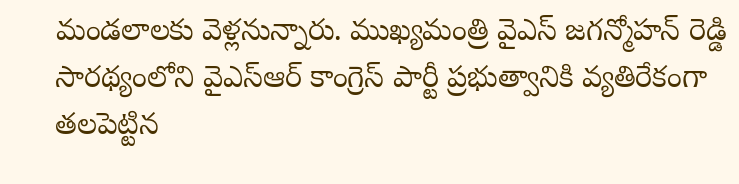మండలాలకు వెళ్లనున్నారు. ముఖ్యమంత్రి వైఎస్ జగన్మోహన్ రెడ్డి సారథ్యంలోని వైఎస్ఆర్ కాంగ్రెస్ పార్టీ ప్రభుత్వానికి వ్యతిరేకంగా తలపెట్టిన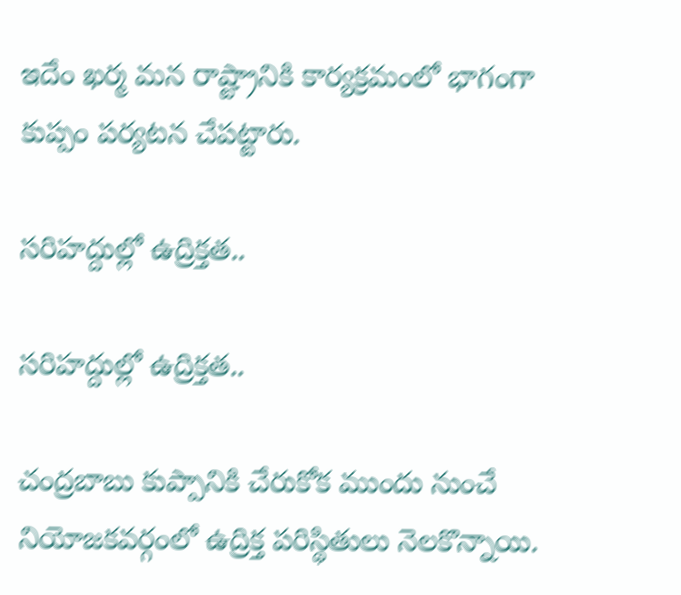ఇదేం ఖర్మ మన రాష్ట్రానికి కార్యక్రమంలో భాగంగా కుప్పం పర్యటన చేపట్టారు.

సరిహద్దుల్లో ఉద్రిక్తత..

సరిహద్దుల్లో ఉద్రిక్తత..

చంద్రబాబు కుప్పానికి చేరుకోక ముందు నుంచే నియోజకవర్గంలో ఉద్రిక్త పరిస్థితులు నెలకొన్నాయి.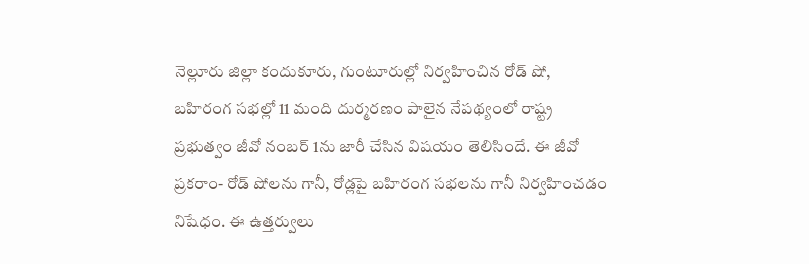నెల్లూరు జిల్లా కందుకూరు, గుంటూరుల్లో నిర్వహించిన రోడ్ షో, బహిరంగ సభల్లో 11 మంది దుర్మరణం పాలైన నేపథ్యంలో రాష్ట్ర ప్రభుత్వం జీవో నంబర్ 1ను జారీ చేసిన విషయం తెలిసిందే. ఈ జీవో ప్రకరాం- రోడ్ షోలను గానీ, రోడ్లపై బహిరంగ సభలను గానీ నిర్వహించడం నిషేధం. ఈ ఉత్తర్వులు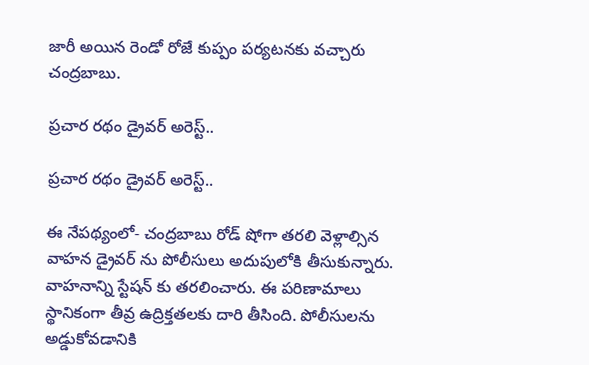జారీ అయిన రెండో రోజే కుప్పం పర్యటనకు వచ్చారు చంద్రబాబు.

ప్రచార రథం డ్రైవర్ అరెస్ట్..

ప్రచార రథం డ్రైవర్ అరెస్ట్..

ఈ నేపథ్యంలో- చంద్రబాబు రోడ్ షోగా తరలి వెళ్లాల్సిన వాహన డ్రైవర్ ను పోలీసులు అదుపులోకి తీసుకున్నారు. వాహనాన్ని స్టేషన్ కు తరలించారు. ఈ పరిణామాలు స్థానికంగా తీవ్ర ఉద్రిక్తతలకు దారి తీసింది. పోలీసులను అడ్డుకోవడానికి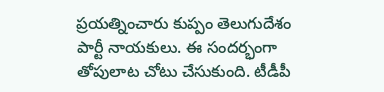ప్రయత్నించారు కుప్పం తెలుగుదేశం పార్టీ నాయకులు. ఈ సందర్భంగా తోపులాట చోటు చేసుకుంది. టీడీపీ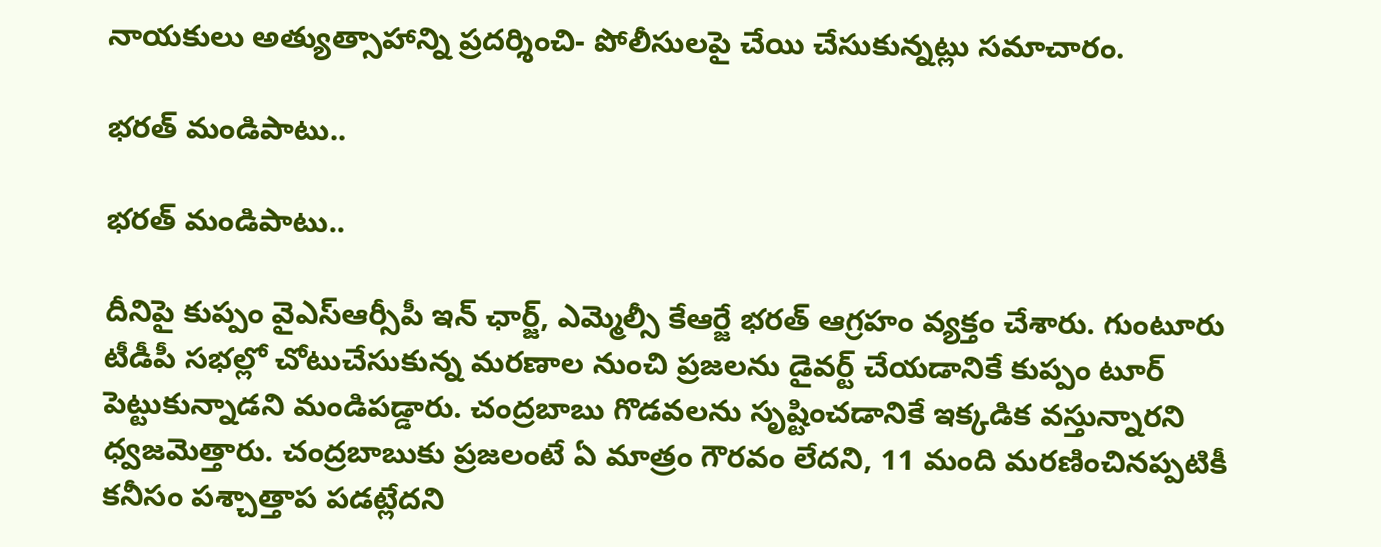నాయకులు అత్యుత్సాహాన్ని ప్రదర్శించి- పోలీసులపై చేయి చేసుకున్నట్లు సమాచారం.

భరత్ మండిపాటు..

భరత్ మండిపాటు..

దీనిపై కుప్పం వైఎస్ఆర్సీపీ ఇన్ ఛార్జ్, ఎమ్మెల్సీ కేఆర్జే భరత్ ఆగ్రహం వ్యక్తం చేశారు. గుంటూరు టీడీపీ సభల్లో చోటుచేసుకున్న మరణాల నుంచి ప్రజలను డైవర్ట్‌ చేయడానికే కుప్పం టూర్‌ పెట్టుకున్నాడని మండిపడ్డారు. చంద్రబాబు గొడవలను సృష్టించడానికే ఇక్కడిక వస్తున్నారని ధ్వజమెత్తారు. చంద్రబాబుకు ప్రజలంటే ఏ మాత్రం గౌరవం లేదని, 11 మంది మరణించినప్పటికీ కనీసం పశ్చాత్తాప పడట్లేదని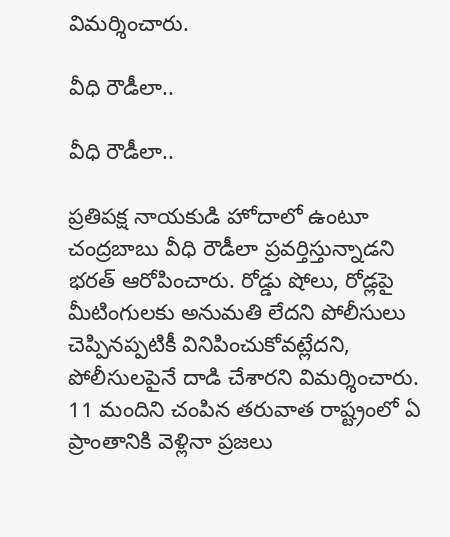విమర్శించారు.

వీధి రౌడీలా..

వీధి రౌడీలా..

ప్రతిపక్ష నాయకుడి హోదాలో ఉంటూ చంద్రబాబు వీధి రౌడీలా ప్రవర్తిస్తున్నాడని భరత్ ఆరోపించారు. రోడ్డు షోలు, రోడ్లపై మీటింగులకు అనుమతి లేదని పోలీసులు చెప్పినప్పటికీ వినిపించుకోవట్లేదని, పోలీసులపైనే దాడి చేశారని విమర్శించారు. 11 మందిని చంపిన తరువాత రాష్ట్రంలో ఏ ప్రాంతానికి వెళ్లినా ప్రజలు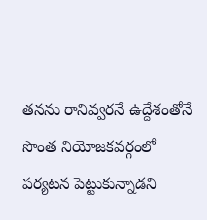తనను రానివ్వరనే ఉద్దేశంతోనే సొంత నియోజకవర్గంలో పర్యటన పెట్టుకున్నాడని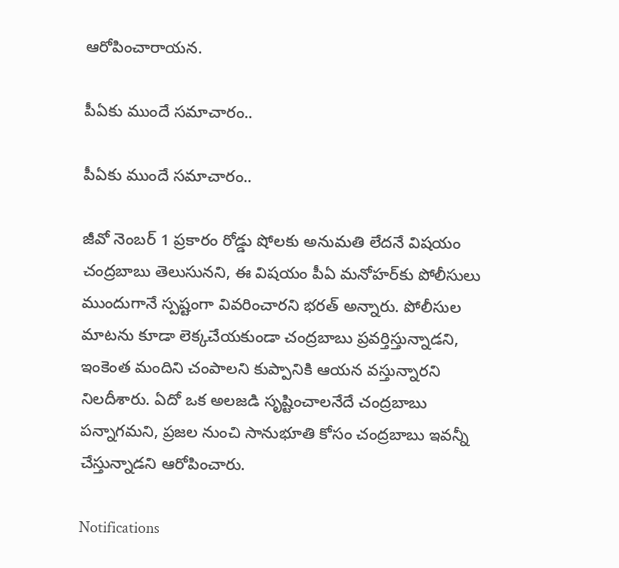ఆరోపించారాయన.

పీఏకు ముందే సమాచారం..

పీఏకు ముందే సమాచారం..

జీవో నెంబర్‌ 1 ప్రకారం రోడ్డు షోలకు అనుమతి లేదనే విషయం చంద్రబాబు తెలుసునని, ఈ విషయం పీఏ మనోహర్‌కు పోలీసులు ముందుగానే స్పష్టంగా వివరించారని భరత్ అన్నారు. పోలీసుల మాటను కూడా లెక్కచేయకుండా చంద్రబాబు ప్రవర్తిస్తున్నాడని, ఇంకెంత మందిని చంపాలని కుప్పానికి ఆయన వస్తున్నారని నిలదీశారు. ఏదో ఒక అలజడి సృష్టించాలనేదే చంద్రబాబు పన్నాగమని, ప్రజల నుంచి సానుభూతి కోసం చంద్రబాబు ఇవన్నీ చేస్తున్నాడని ఆరోపించారు.

Notifications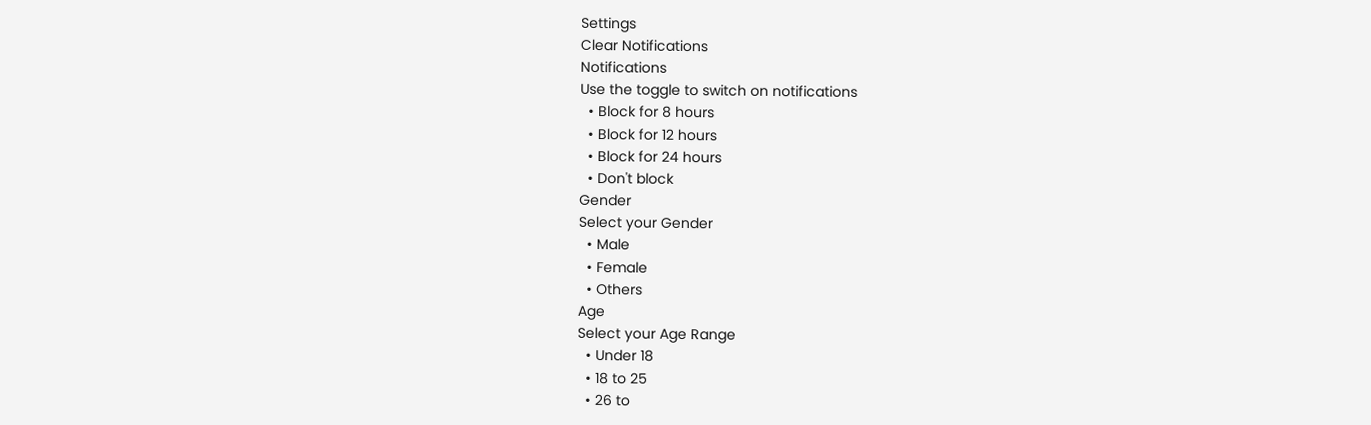Settings
Clear Notifications
Notifications
Use the toggle to switch on notifications
  • Block for 8 hours
  • Block for 12 hours
  • Block for 24 hours
  • Don't block
Gender
Select your Gender
  • Male
  • Female
  • Others
Age
Select your Age Range
  • Under 18
  • 18 to 25
  • 26 to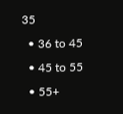35
  • 36 to 45
  • 45 to 55
  • 55+